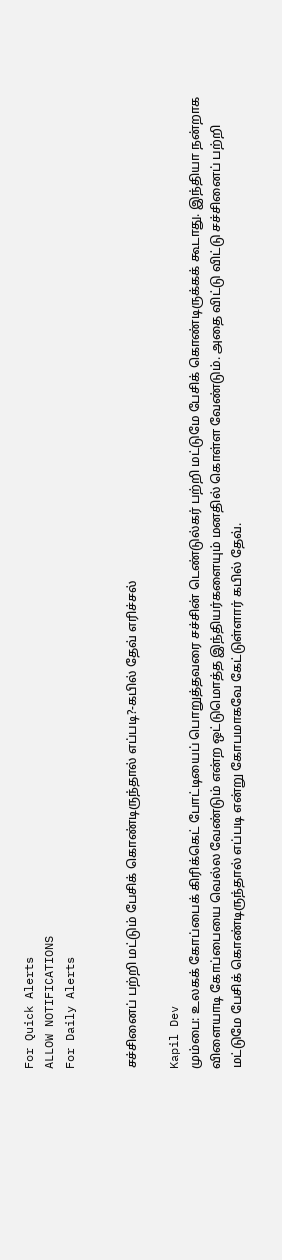For Quick Alerts
ALLOW NOTIFICATIONS
For Daily Alerts


சச்சினைப் பற்றி மட்டும் பேசிக் கொண்டிருந்தால் எப்படி?-கபில் தேவ் எரிச்சல்

Kapil Dev
மும்பை: உலகக் கோப்பைக் கிரிக்கெட் போட்டியைப் பொறுத்தவரை சச்சின் டெண்டுல்கர் பற்றி மட்டுமே பேசிக் கொண்டிருக்கக் கூடாது. இந்தியா நன்றாக விளையாடி கோப்பையை வெல்ல வேண்டும் என்ற ஒட்டுமொத்த இந்தியர்களையும் மனதில் கொள்ள வேண்டும். அதை விட்டு விட்டு சச்சினைப் பற்றி மட்டுமே பேசிக் கொண்டிருந்தால் எப்படி என்று கோபமாகவே கேட்டுள்ளார் கபில் தேவ்.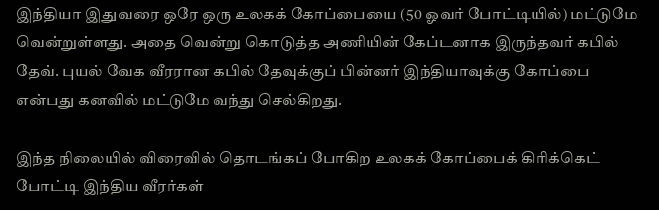இந்தியா இதுவரை ஒரே ஒரு உலகக் கோப்பையை (50 ஓவர் போட்டியில்) மட்டுமே வென்றுள்ளது. அதை வென்று கொடுத்த அணியின் கேப்டனாக இருந்தவர் கபில் தேவ். புயல் வேக வீரரான கபில் தேவுக்குப் பின்னர் இந்தியாவுக்கு கோப்பை என்பது கனவில் மட்டுமே வந்து செல்கிறது.

இந்த நிலையில் விரைவில் தொடங்கப் போகிற உலகக் கோப்பைக் கிரிக்கெட் போட்டி இந்திய வீரர்கள்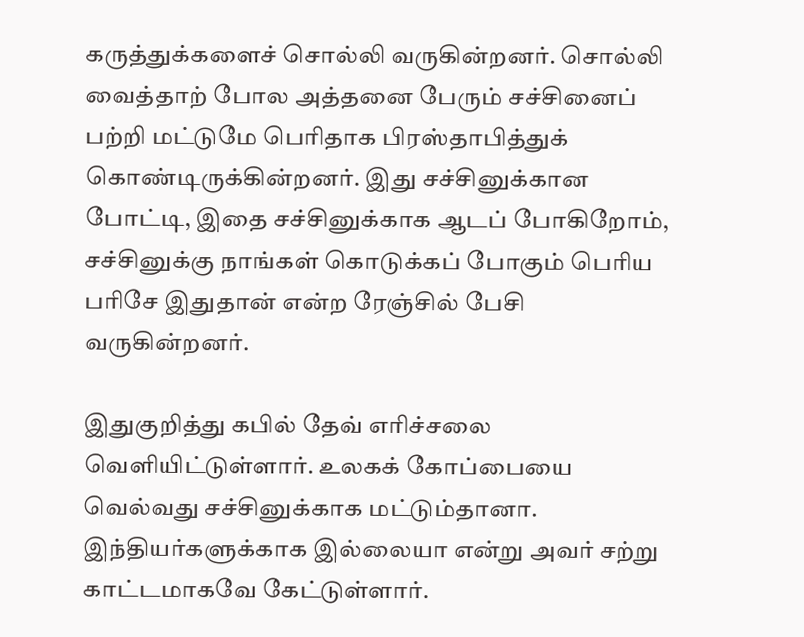கருத்துக்களைச் சொல்லி வருகின்றனர். சொல்லி வைத்தாற் போல அத்தனை பேரும் சச்சினைப் பற்றி மட்டுமே பெரிதாக பிரஸ்தாபித்துக் கொண்டிருக்கின்றனர். இது சச்சினுக்கான போட்டி, இதை சச்சினுக்காக ஆடப் போகிறோம், சச்சினுக்கு நாங்கள் கொடுக்கப் போகும் பெரிய பரிசே இதுதான் என்ற ரேஞ்சில் பேசி வருகின்றனர்.

இதுகுறித்து கபில் தேவ் எரிச்சலை வெளியிட்டுள்ளார். உலகக் கோப்பையை வெல்வது சச்சினுக்காக மட்டும்தானா. இந்தியர்களுக்காக இல்லையா என்று அவர் சற்று காட்டமாகவே கேட்டுள்ளார்.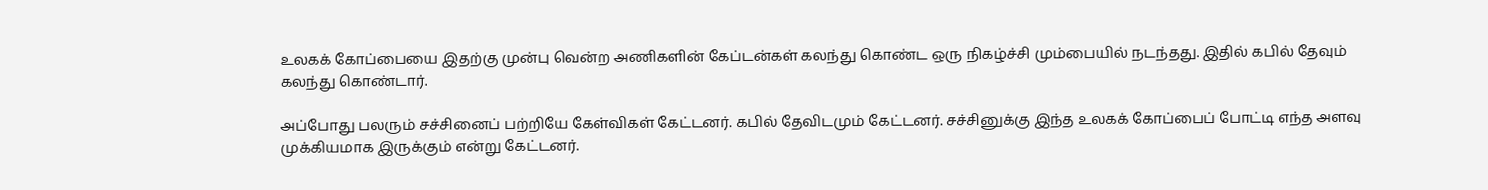உலகக் கோப்பையை இதற்கு முன்பு வென்ற அணிகளின் கேப்டன்கள் கலந்து கொண்ட ஒரு நிகழ்ச்சி மும்பையில் நடந்தது. இதில் கபில் தேவும் கலந்து கொண்டார்.

அப்போது பலரும் சச்சினைப் பற்றியே கேள்விகள் கேட்டனர். கபில் தேவிடமும் கேட்டனர். சச்சினுக்கு இந்த உலகக் கோப்பைப் போட்டி எந்த அளவு முக்கியமாக இருக்கும் என்று கேட்டனர்.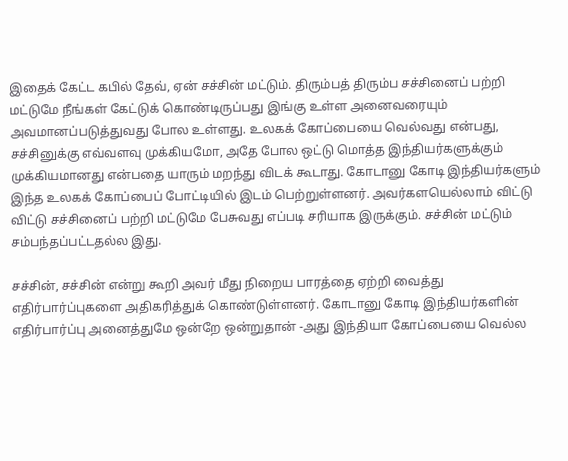இதைக் கேட்ட கபில் தேவ், ஏன் சச்சின் மட்டும். திரும்பத் திரும்ப சச்சினைப் பற்றி மட்டுமே நீங்கள் கேட்டுக் கொண்டிருப்பது இங்கு உள்ள அனைவரையும் அவமானப்படுத்துவது போல உள்ளது. உலகக் கோப்பையை வெல்வது என்பது, சச்சினுக்கு எவ்வளவு முக்கியமோ, அதே போல ஒட்டு மொத்த இந்தியர்களுக்கும் முக்கியமானது என்பதை யாரும் மறந்து விடக் கூடாது. கோடானு கோடி இந்தியர்களும் இந்த உலகக் கோப்பைப் போட்டியில் இடம் பெற்றுள்ளனர். அவர்களயெல்லாம் விட்டு விட்டு சச்சினைப் பற்றி மட்டுமே பேசுவது எப்படி சரியாக இருக்கும். சச்சின் மட்டும் சம்பந்தப்பட்டதல்ல இது.

சச்சின், சச்சின் என்று கூறி அவர் மீது நிறைய பாரத்தை ஏற்றி வைத்து எதிர்பார்ப்புகளை அதிகரித்துக் கொண்டுள்ளனர். கோடானு கோடி இந்தியர்களின் எதிர்பார்ப்பு அனைத்துமே ஒன்றே ஒன்றுதான் -அது இந்தியா கோப்பையை வெல்ல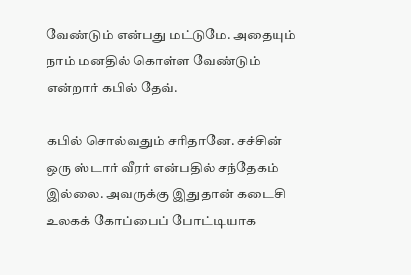வேண்டும் என்பது மட்டுமே. அதையும் நாம் மனதில் கொள்ள வேண்டும் என்றார் கபில் தேவ்.

கபில் சொல்வதும் சரிதானே. சச்சின் ஒரு ஸ்டார் வீரர் என்பதில் சந்தேகம் இல்லை. அவருக்கு இதுதான் கடைசி உலகக் கோப்பைப் போட்டியாக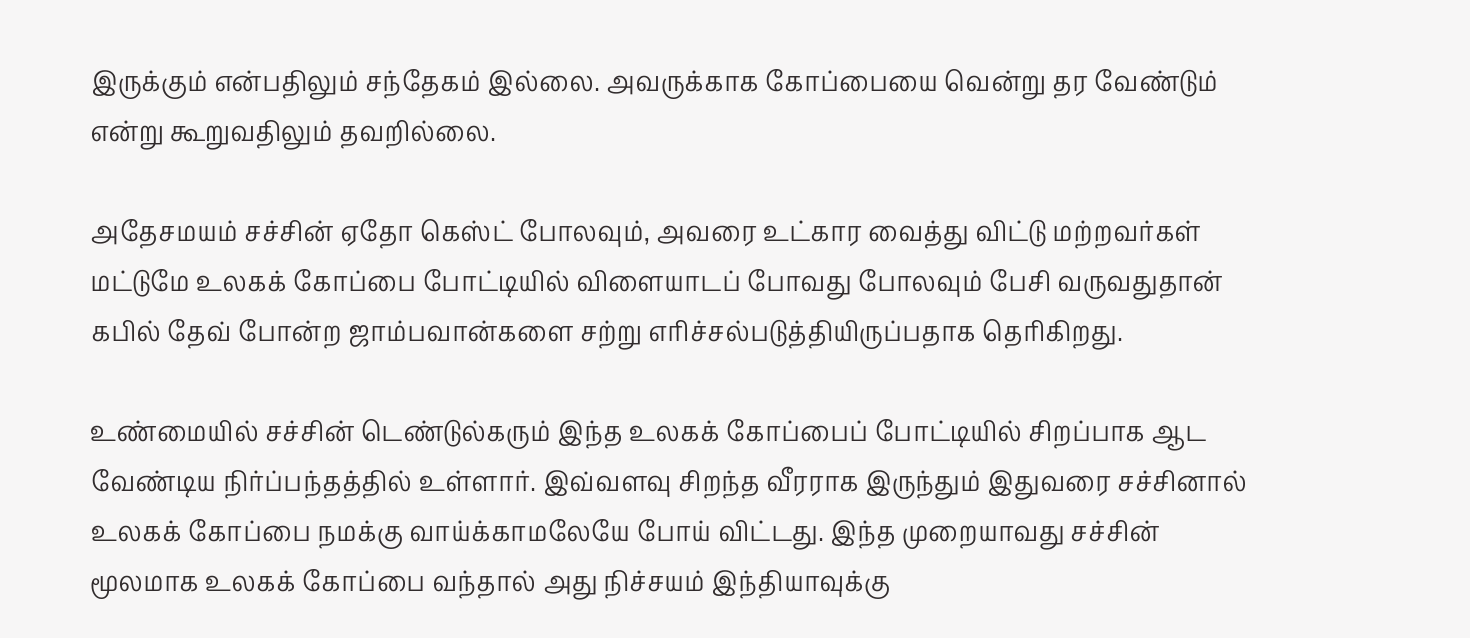இருக்கும் என்பதிலும் சந்தேகம் இல்லை. அவருக்காக கோப்பையை வென்று தர வேண்டும் என்று கூறுவதிலும் தவறில்லை.

அதேசமயம் சச்சின் ஏதோ கெஸ்ட் போலவும், அவரை உட்கார வைத்து விட்டு மற்றவர்கள் மட்டுமே உலகக் கோப்பை போட்டியில் விளையாடப் போவது போலவும் பேசி வருவதுதான் கபில் தேவ் போன்ற ஜாம்பவான்களை சற்று எரிச்சல்படுத்தியிருப்பதாக தெரிகிறது.

உண்மையில் சச்சின் டெண்டுல்கரும் இந்த உலகக் கோப்பைப் போட்டியில் சிறப்பாக ஆட வேண்டிய நிர்ப்பந்தத்தில் உள்ளார். இவ்வளவு சிறந்த வீரராக இருந்தும் இதுவரை சச்சினால் உலகக் கோப்பை நமக்கு வாய்க்காமலேயே போய் விட்டது. இந்த முறையாவது சச்சின் மூலமாக உலகக் கோப்பை வந்தால் அது நிச்சயம் இந்தியாவுக்கு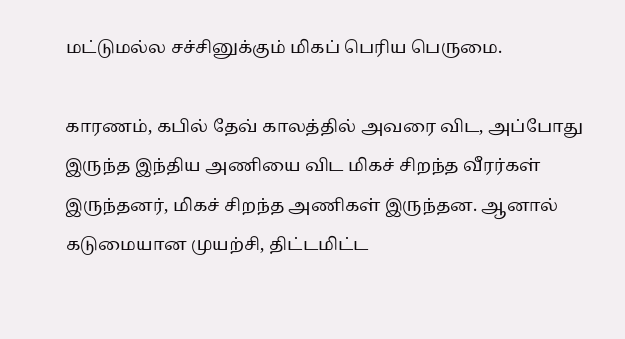மட்டுமல்ல சச்சினுக்கும் மிகப் பெரிய பெருமை.

காரணம், கபில் தேவ் காலத்தில் அவரை விட, அப்போது இருந்த இந்திய அணியை விட மிகச் சிறந்த வீரர்கள் இருந்தனர், மிகச் சிறந்த அணிகள் இருந்தன. ஆனால் கடுமையான முயற்சி, திட்டமிட்ட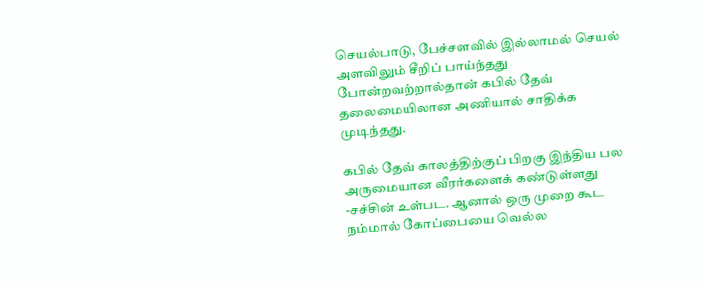செயல்பாடு, பேச்சளவில் இல்லாமல் செயல் அளவிலும் சீறிப் பாய்ந்தது போன்றவற்றால்தான் கபில் தேவ் தலைமையிலான அணியால் சாதிக்க முடிந்தது.

கபில் தேவ் காலத்திற்குப் பிறகு இந்திய பல அருமையான வீரர்களைக் கண்டுள்ளது -சச்சின் உள்பட. ஆனால் ஒரு முறை கூட நம்மால் கோப்பையை வெல்ல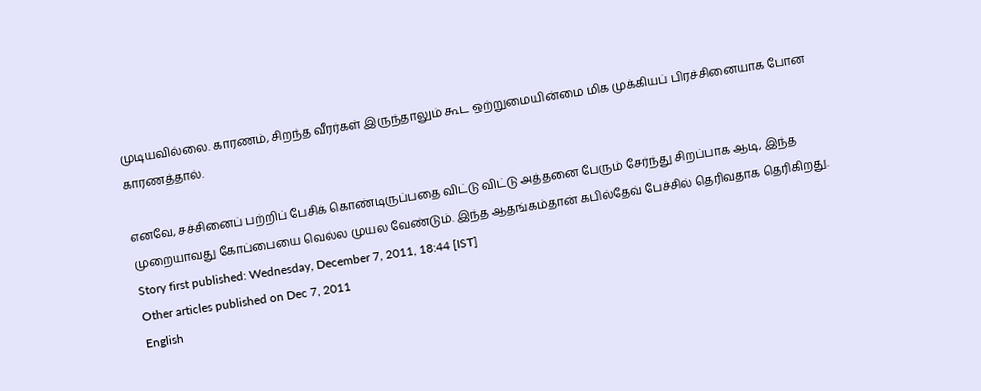முடியவில்லை. காரணம், சிறந்த வீரர்கள் இருந்தாலும் கூட ஒற்றுமையின்மை மிக முக்கியப் பிரச்சினையாக போன காரணத்தால்.

எனவே, சச்சினைப் பற்றிப் பேசிக் கொண்டிருப்பதை விட்டு விட்டு அத்தனை பேரும் சேர்ந்து சிறப்பாக ஆடி, இந்த முறையாவது கோப்பையை வெல்ல முயல வேண்டும். இந்த ஆதங்கம்தான் கபில்தேவ் பேச்சில் தெரிவதாக தெரிகிறது.
Story first published: Wednesday, December 7, 2011, 18:44 [IST]
Other articles published on Dec 7, 2011
English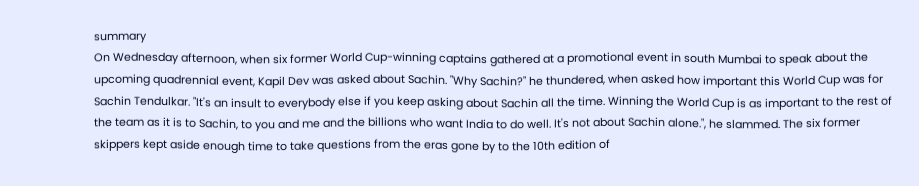summary
On Wednesday afternoon, when six former World Cup-winning captains gathered at a promotional event in south Mumbai to speak about the upcoming quadrennial event, Kapil Dev was asked about Sachin. "Why Sachin?" he thundered, when asked how important this World Cup was for Sachin Tendulkar. "It's an insult to everybody else if you keep asking about Sachin all the time. Winning the World Cup is as important to the rest of the team as it is to Sachin, to you and me and the billions who want India to do well. It's not about Sachin alone.", he slammed. The six former skippers kept aside enough time to take questions from the eras gone by to the 10th edition of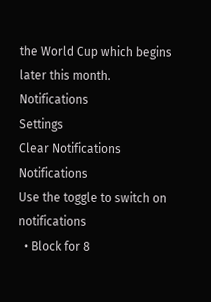the World Cup which begins later this month.
Notifications
Settings
Clear Notifications
Notifications
Use the toggle to switch on notifications
  • Block for 8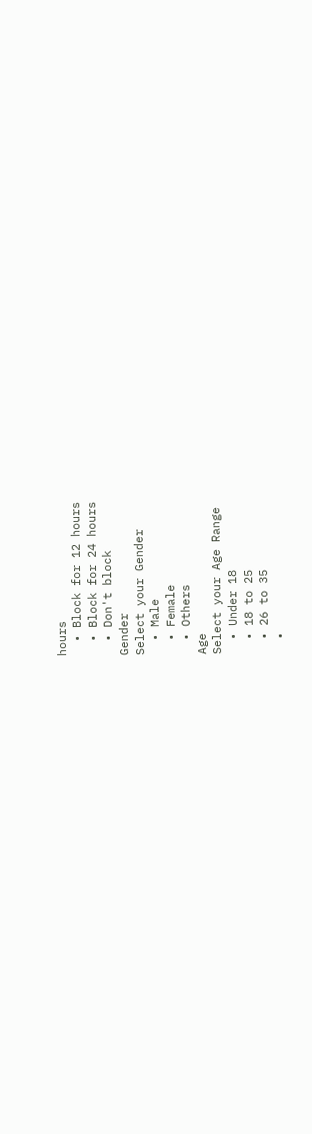hours
  • Block for 12 hours
  • Block for 24 hours
  • Don't block
Gender
Select your Gender
  • Male
  • Female
  • Others
Age
Select your Age Range
  • Under 18
  • 18 to 25
  • 26 to 35
  •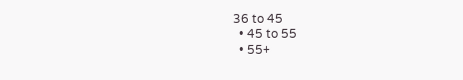36 to 45
  • 45 to 55
  • 55+